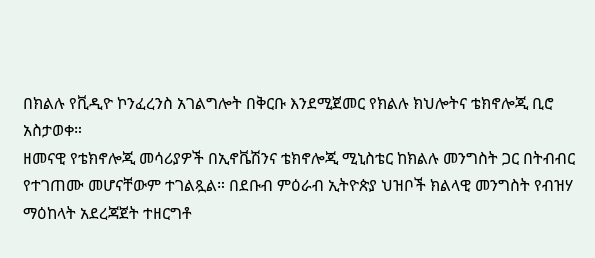በክልሉ የቪዲዮ ኮንፈረንስ አገልግሎት በቅርቡ እንደሚጀመር የክልሉ ክህሎትና ቴክኖሎጂ ቢሮ አስታወቀ።
ዘመናዊ የቴክኖሎጂ መሳሪያዎች በኢኖቬሽንና ቴክኖሎጂ ሚኒስቴር ከክልሉ መንግስት ጋር በትብብር የተገጠሙ መሆናቸውም ተገልጿል። በደቡብ ምዕራብ ኢትዮጵያ ህዝቦች ክልላዊ መንግስት የብዝሃ ማዕከላት አደረጃጀት ተዘርግቶ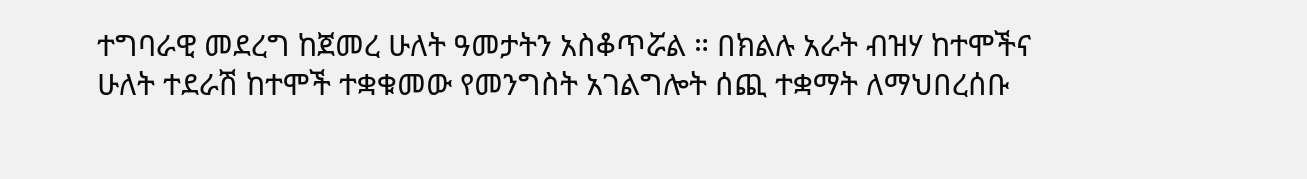ተግባራዊ መደረግ ከጀመረ ሁለት ዓመታትን አስቆጥሯል ። በክልሉ አራት ብዝሃ ከተሞችና ሁለት ተደራሽ ከተሞች ተቋቁመው የመንግስት አገልግሎት ሰጪ ተቋማት ለማህበረሰቡ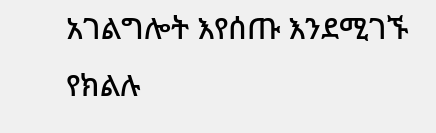አገልግሎት እየሰጡ እንደሚገኙ የክልሉ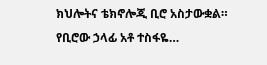ክህሎትና ቴክኖሎጂ ቢሮ አስታውቋል። የቢሮው ኃላፊ አቶ ተስፋዬ…